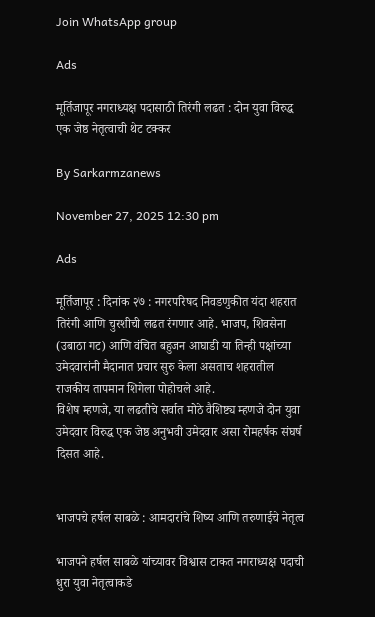Join WhatsApp group

Ads

मूर्तिजापूर नगराध्यक्ष पदासाठी तिरंगी लढत : दोन युवा विरुद्ध एक जेष्ठ नेतृत्वाची थेट टक्कर

By Sarkarmzanews

November 27, 2025 12:30 pm

Ads

मूर्तिजापूर : दिनांक २७ : नगरपरिषद निवडणुकीत यंदा शहरात तिरंगी आणि चुरशीची लढत रंगणार आहे. भाजप, शिवसेना (उबाठा गट) आणि वंचित बहुजन आघाडी या तिन्ही पक्षांच्या उमेदवारांनी मैदानात प्रचार सुरु केला असताच शहरातील राजकीय तापमान शिगेला पोहोचले आहे.
विशेष म्हणजे, या लढतीचे सर्वात मोठे वैशिष्ट्य म्हणजे दोन युवा उमेदवार विरुद्ध एक जेष्ठ अनुभवी उमेदवार असा रोमहर्षक संघर्ष दिसत आहे.


भाजपचे हर्षल साबळे : आमदारांचे शिष्य आणि तरुणाईचे नेतृत्व

भाजपने हर्षल साबळे यांच्यावर विश्वास टाकत नगराध्यक्ष पदाची धुरा युवा नेतृत्वाकडे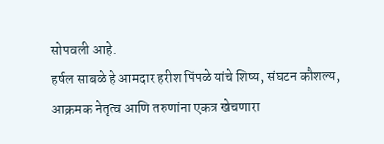सोपवली आहे.
हर्षल साबळे हे आमदार हरीश पिंपळे यांचे शिष्य, संघटन कौशल्य, आक्रमक नेतृत्व आणि तरुणांना एकत्र खेचणारा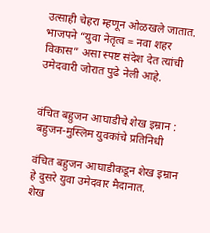उत्साही चेहरा म्हणून ओळखले जातात.
भाजपने “युवा नेतृत्व = नवा शहर विकास” असा स्पष्ट संदेश देत त्यांची उमेदवारी जोरात पुढे नेली आहे.


वंचित बहुजन आघाडीचे शेख इम्रान : बहुजन-मुस्लिम युवकांचे प्रतिनिधी

वंचित बहुजन आघाडीकडून शेख इम्रान हे दुसरे युवा उमेदवार मैदानात.
शेख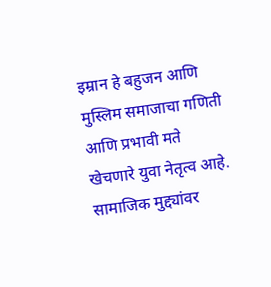इम्रान हे बहुजन आणि मुस्लिम समाजाचा गणिती आणि प्रभावी मते खेचणारे युवा नेतृत्व आहे.
सामाजिक मुद्द्यांवर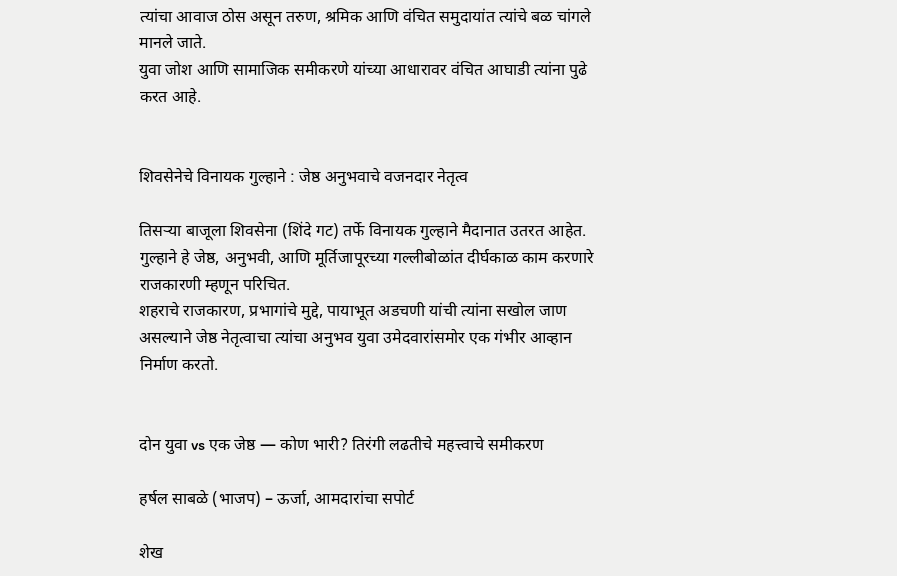त्यांचा आवाज ठोस असून तरुण, श्रमिक आणि वंचित समुदायांत त्यांचे बळ चांगले मानले जाते.
युवा जोश आणि सामाजिक समीकरणे यांच्या आधारावर वंचित आघाडी त्यांना पुढे करत आहे.


शिवसेनेचे विनायक गुल्हाने : जेष्ठ अनुभवाचे वजनदार नेतृत्व

तिसऱ्या बाजूला शिवसेना (शिंदे गट) तर्फे विनायक गुल्हाने मैदानात उतरत आहेत.
गुल्हाने हे जेष्ठ, अनुभवी, आणि मूर्तिजापूरच्या गल्लीबोळांत दीर्घकाळ काम करणारे राजकारणी म्हणून परिचित.
शहराचे राजकारण, प्रभागांचे मुद्दे, पायाभूत अडचणी यांची त्यांना सखोल जाण असल्याने जेष्ठ नेतृत्वाचा त्यांचा अनुभव युवा उमेदवारांसमोर एक गंभीर आव्हान निर्माण करतो.


दोन युवा vs एक जेष्ठ — कोण भारी? तिरंगी लढतीचे महत्त्वाचे समीकरण

हर्षल साबळे (भाजप) – ऊर्जा, आमदारांचा सपोर्ट

शेख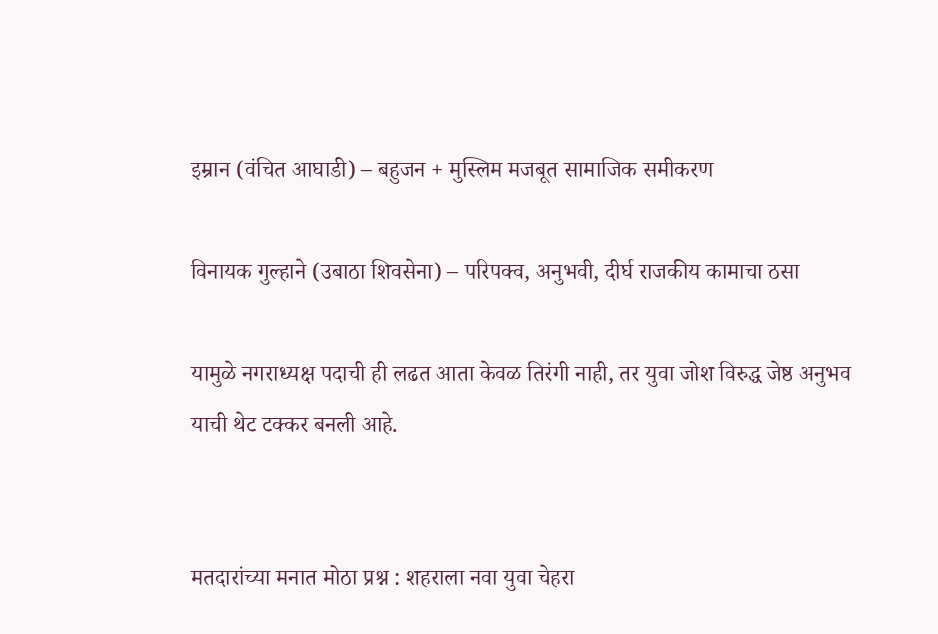इम्रान (वंचित आघाडी) – बहुजन + मुस्लिम मजबूत सामाजिक समीकरण

विनायक गुल्हाने (उबाठा शिवसेना) – परिपक्व, अनुभवी, दीर्घ राजकीय कामाचा ठसा

यामुळे नगराध्यक्ष पदाची ही लढत आता केवळ तिरंगी नाही, तर युवा जोश विरुद्ध जेष्ठ अनुभव याची थेट टक्कर बनली आहे.


मतदारांच्या मनात मोठा प्रश्न : शहराला नवा युवा चेहरा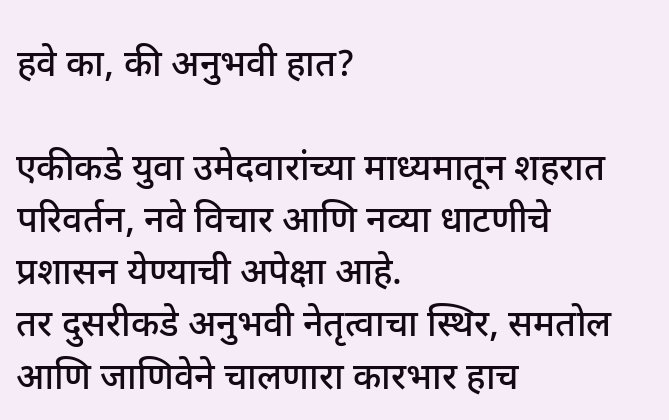हवे का, की अनुभवी हात?

एकीकडे युवा उमेदवारांच्या माध्यमातून शहरात परिवर्तन, नवे विचार आणि नव्या धाटणीचे प्रशासन येण्याची अपेक्षा आहे.
तर दुसरीकडे अनुभवी नेतृत्वाचा स्थिर, समतोल आणि जाणिवेने चालणारा कारभार हाच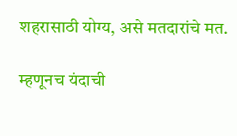शहरासाठी योग्य, असे मतदारांचे मत.

म्हणूनच यंदाची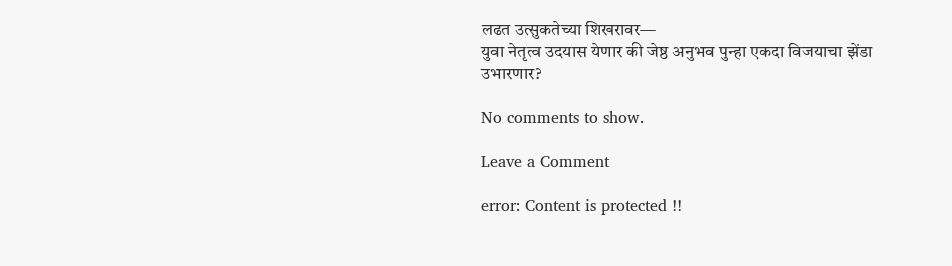लढत उत्सुकतेच्या शिखरावर—
युवा नेतृत्व उदयास येणार की जेष्ठ अनुभव पुन्हा एकदा विजयाचा झेंडा उभारणार?

No comments to show.

Leave a Comment

error: Content is protected !!